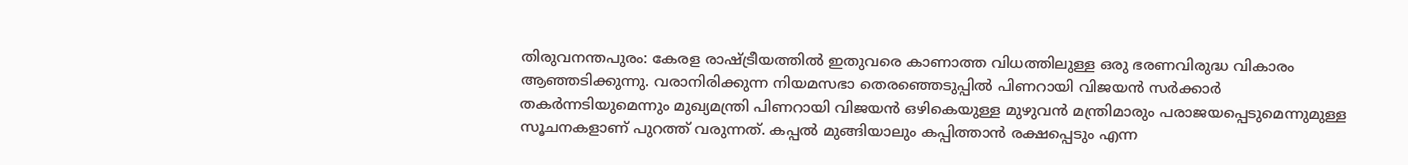തിരുവനന്തപുരം: കേരള രാഷ്ട്രീയത്തിൽ ഇതുവരെ കാണാത്ത വിധത്തിലുള്ള ഒരു ഭരണവിരുദ്ധ വികാരം ആഞ്ഞടിക്കുന്നു. വരാനിരിക്കുന്ന നിയമസഭാ തെരഞ്ഞെടുപ്പിൽ പിണറായി വിജയൻ സർക്കാർ തകർന്നടിയുമെന്നും മുഖ്യമന്ത്രി പിണറായി വിജയൻ ഒഴികെയുള്ള മുഴുവൻ മന്ത്രിമാരും പരാജയപ്പെടുമെന്നുമുള്ള സൂചനകളാണ് പുറത്ത് വരുന്നത്. കപ്പൽ മുങ്ങിയാലും കപ്പിത്താൻ രക്ഷപ്പെടും എന്ന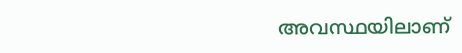അവസ്ഥയിലാണ്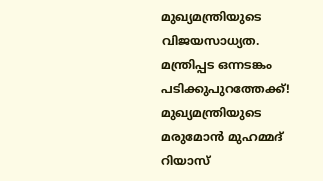മുഖ്യമന്ത്രിയുടെ വിജയസാധ്യത.
മന്ത്രിപ്പട ഒന്നടങ്കം പടിക്കുപുറത്തേക്ക്!
മുഖ്യമന്ത്രിയുടെ മരുമോൻ മുഹമ്മദ് റിയാസ്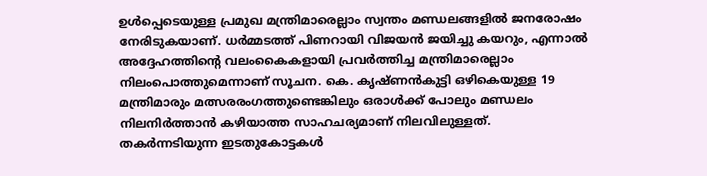ഉൾപ്പെടെയുള്ള പ്രമുഖ മന്ത്രിമാരെല്ലാം സ്വന്തം മണ്ഡലങ്ങളിൽ ജനരോഷം നേരിടുകയാണ്. ധർമ്മടത്ത് പിണറായി വിജയൻ ജയിച്ചു കയറും, എന്നാൽ അദ്ദേഹത്തിന്റെ വലംകൈകളായി പ്രവർത്തിച്ച മന്ത്രിമാരെല്ലാം നിലംപൊത്തുമെന്നാണ് സൂചന. കെ. കൃഷ്ണൻകുട്ടി ഒഴികെയുള്ള 19 മന്ത്രിമാരും മത്സരരംഗത്തുണ്ടെങ്കിലും ഒരാൾക്ക് പോലും മണ്ഡലം നിലനിർത്താൻ കഴിയാത്ത സാഹചര്യമാണ് നിലവിലുള്ളത്.
തകർന്നടിയുന്ന ഇടതുകോട്ടകൾ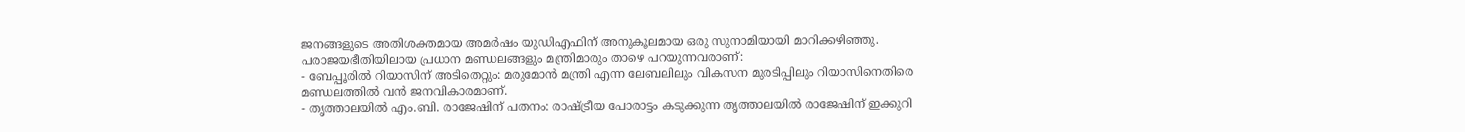ജനങ്ങളുടെ അതിശക്തമായ അമർഷം യുഡിഎഫിന് അനുകൂലമായ ഒരു സുനാമിയായി മാറിക്കഴിഞ്ഞു. പരാജയഭീതിയിലായ പ്രധാന മണ്ഡലങ്ങളും മന്ത്രിമാരും താഴെ പറയുന്നവരാണ്:
- ബേപ്പൂരിൽ റിയാസിന് അടിതെറ്റും: മരുമോൻ മന്ത്രി എന്ന ലേബലിലും വികസന മുരടിപ്പിലും റിയാസിനെതിരെ മണ്ഡലത്തിൽ വൻ ജനവികാരമാണ്.
- തൃത്താലയിൽ എം.ബി. രാജേഷിന് പതനം: രാഷ്ട്രീയ പോരാട്ടം കടുക്കുന്ന തൃത്താലയിൽ രാജേഷിന് ഇക്കുറി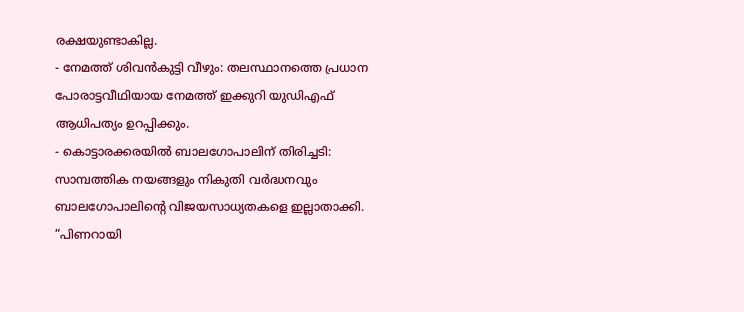രക്ഷയുണ്ടാകില്ല.
- നേമത്ത് ശിവൻകുട്ടി വീഴും: തലസ്ഥാനത്തെ പ്രധാന പോരാട്ടവീഥിയായ നേമത്ത് ഇക്കുറി യുഡിഎഫ് ആധിപത്യം ഉറപ്പിക്കും.
- കൊട്ടാരക്കരയിൽ ബാലഗോപാലിന് തിരിച്ചടി: സാമ്പത്തിക നയങ്ങളും നികുതി വർദ്ധനവും ബാലഗോപാലിന്റെ വിജയസാധ്യതകളെ ഇല്ലാതാക്കി.
“പിണറായി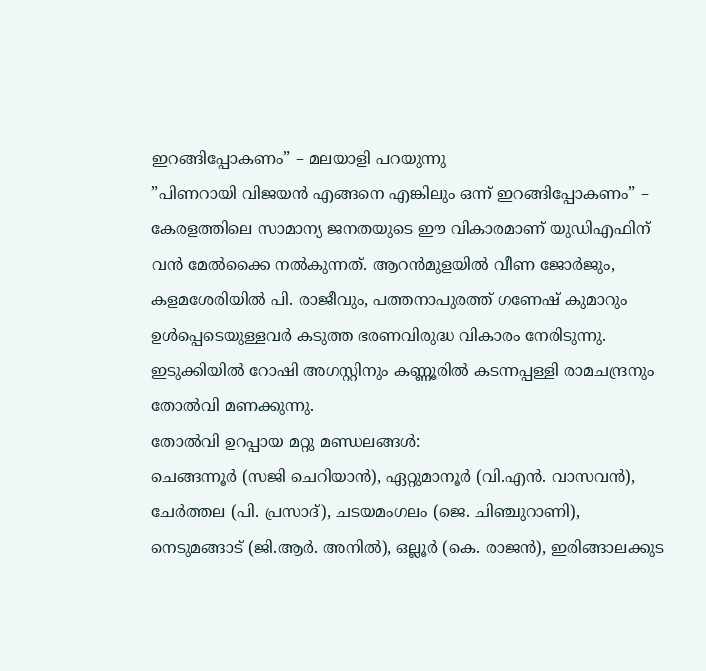ഇറങ്ങിപ്പോകണം” – മലയാളി പറയുന്നു
”പിണറായി വിജയൻ എങ്ങനെ എങ്കിലും ഒന്ന് ഇറങ്ങിപ്പോകണം” – കേരളത്തിലെ സാമാന്യ ജനതയുടെ ഈ വികാരമാണ് യുഡിഎഫിന് വൻ മേൽക്കൈ നൽകുന്നത്. ആറൻമുളയിൽ വീണ ജോർജും, കളമശേരിയിൽ പി. രാജീവും, പത്തനാപുരത്ത് ഗണേഷ് കുമാറും ഉൾപ്പെടെയുള്ളവർ കടുത്ത ഭരണവിരുദ്ധ വികാരം നേരിടുന്നു. ഇടുക്കിയിൽ റോഷി അഗസ്റ്റിനും കണ്ണൂരിൽ കടന്നപ്പള്ളി രാമചന്ദ്രനും തോൽവി മണക്കുന്നു.
തോൽവി ഉറപ്പായ മറ്റു മണ്ഡലങ്ങൾ:
ചെങ്ങന്നൂർ (സജി ചെറിയാൻ), ഏറ്റുമാനൂർ (വി.എൻ. വാസവൻ), ചേർത്തല (പി. പ്രസാദ്), ചടയമംഗലം (ജെ. ചിഞ്ചുറാണി), നെടുമങ്ങാട് (ജി.ആർ. അനിൽ), ഒല്ലൂർ (കെ. രാജൻ), ഇരിങ്ങാലക്കുട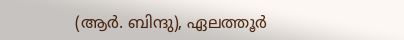(ആർ. ബിന്ദു), ഏലത്തൂർ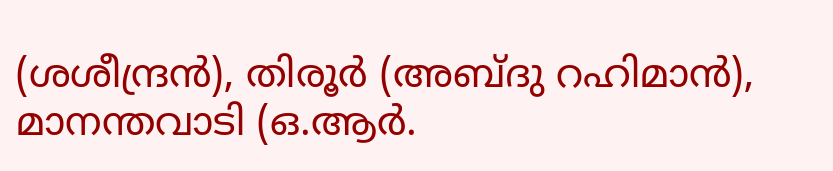(ശശീന്ദ്രൻ), തിരൂർ (അബ്ദു റഹിമാൻ), മാനന്തവാടി (ഒ.ആർ.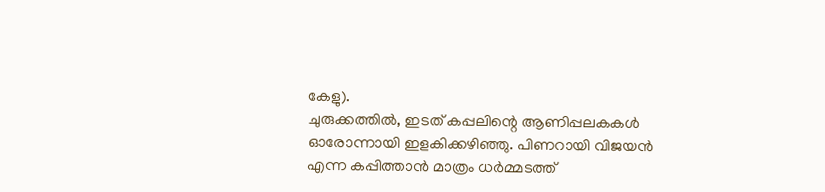കേളു).
ചുരുക്കത്തിൽ, ഇടത് കപ്പലിന്റെ ആണിപ്പലകകൾ ഓരോന്നായി ഇളകിക്കഴിഞ്ഞു. പിണറായി വിജയൻ എന്ന കപ്പിത്താൻ മാത്രം ധർമ്മടത്ത്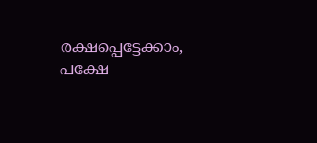രക്ഷപ്പെട്ടേക്കാം, പക്ഷേ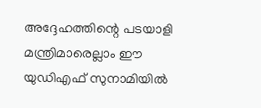അദ്ദേഹത്തിന്റെ പടയാളി മന്ത്രിമാരെല്ലാം ഈ യുഡിഎഫ് സുനാമിയിൽ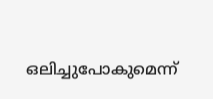ഒലിച്ചുപോകുമെന്ന്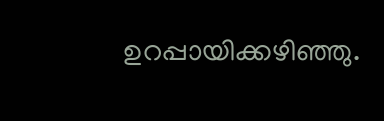ഉറപ്പായിക്കഴിഞ്ഞു.